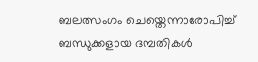ബലത്സംഗം ചെയ്തെന്നാരോപിച്ച് ബന്ധുക്കളായ ദമ്പതികൾ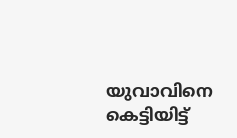യുവാവിനെ കെട്ടിയിട്ട്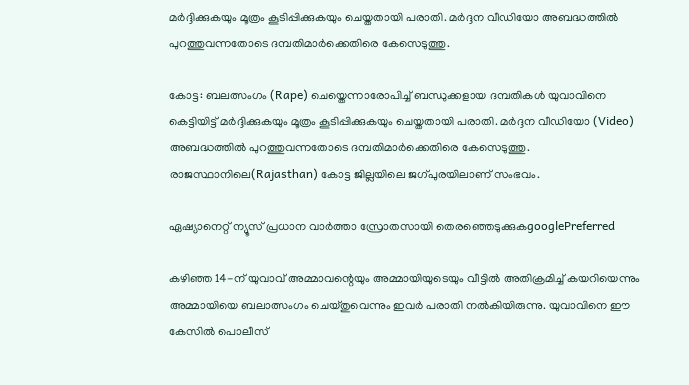മർദ്ദിക്കുകയും മൂത്രം കൂടിപ്പിക്കുകയും ചെയ്തതായി പരാതി. മർദ്ദന വീഡിയോ അബദ്ധത്തിൽ പുറത്തുവന്നതോടെ ദമ്പതിമാർക്കെതിരെ കേസെടുത്തു.

കോട്ട: ബലത്സംഗം (Rape) ചെയ്തെന്നാരോപിച്ച് ബന്ധുക്കളായ ദമ്പതികൾ യുവാവിനെ കെട്ടിയിട്ട് മർദ്ദിക്കുകയും മൂത്രം കൂടിപ്പിക്കുകയും ചെയ്തതായി പരാതി. മർദ്ദന വീഡിയോ (Video) അബദ്ധത്തിൽ പുറത്തുവന്നതോടെ ദമ്പതിമാർക്കെതിരെ കേസെടുത്തു. രാജസ്ഥാനിലെ(Rajasthan) കോട്ട ജില്ലയിലെ ജഗ്പുരയിലാണ് സംഭവം.

ഏഷ്യാനെറ്റ് ന്യൂസ് പ്രധാന വാർത്താ സ്രോതസായി തെരഞ്ഞെടുക്കുകgooglePreferred

കഴിഞ്ഞ 14-ന് യുവാവ് അമ്മാവന്റെയും അമ്മായിയുടെയും വീട്ടിൽ അതിക്രമിച്ച് കയറിയെന്നും അമ്മായിയെ ബലാത്സംഗം ചെയ്തുവെന്നും ഇവർ പരാതി നൽകിയിരുന്നു. യുവാവിനെ ഈ കേസിൽ പൊലീസ്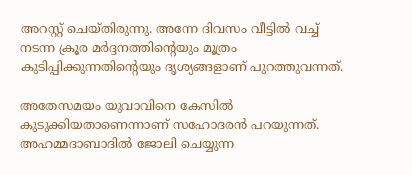അറസ്റ്റ് ചെയ്തിരുന്നു. അന്നേ ദിവസം വീട്ടിൽ വച്ച് നടന്ന ക്രൂര മർദ്ദനത്തിന്റെയും മൂത്രം കുടിപ്പിക്കുന്നതിന്റെയും ദൃശ്യങ്ങളാണ് പുറത്തുവന്നത്.

അതേസമയം യുവാവിനെ കേസിൽ കുടുക്കിയതാണെന്നാണ് സഹോദരൻ പറയുന്നത്. അഹമ്മദാബാദിൽ ജോലി ചെയ്യുന്ന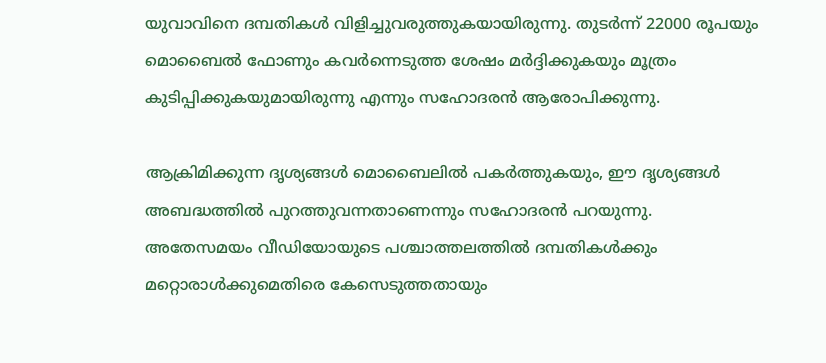യുവാവിനെ ദമ്പതികൾ വിളിച്ചുവരുത്തുകയായിരുന്നു. തുടർന്ന് 22000 രൂപയും മൊബൈൽ ഫോണും കവർന്നെടുത്ത ശേഷം മർദ്ദിക്കുകയും മൂത്രം കുടിപ്പിക്കുകയുമായിരുന്നു എന്നും സഹോദരൻ ആരോപിക്കുന്നു.

ആക്രിമിക്കുന്ന ദൃശ്യങ്ങൾ മൊബൈലിൽ പകർത്തുകയും, ഈ ദൃശ്യങ്ങൾ അബദ്ധത്തിൽ പുറത്തുവന്നതാണെന്നും സഹോദരൻ പറയുന്നു. അതേസമയം വീഡിയോയുടെ പശ്ചാത്തലത്തിൽ ദമ്പതികൾക്കും മറ്റൊരാൾക്കുമെതിരെ കേസെടുത്തതായും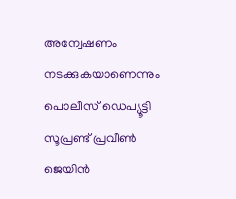അന്വേഷണം നടക്കുകയാണെന്നും പൊലീസ് ഡെപ്യൂട്ടി സൂപ്രണ്ട് പ്രവീൺ ജെയിൻ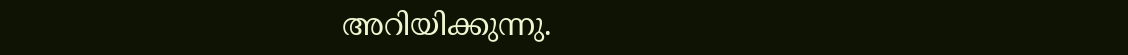അറിയിക്കുന്നു.